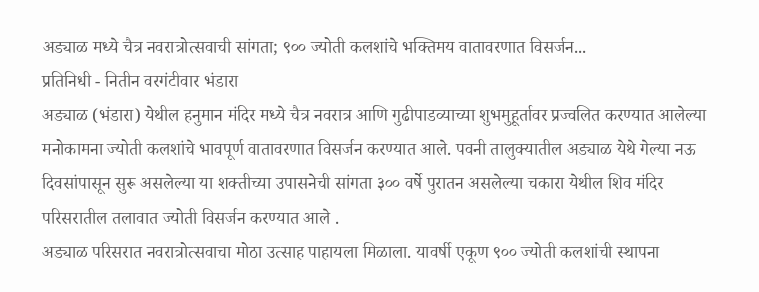अड्याळ मध्ये चैत्र नवरात्रोत्सवाची सांगता; ९०० ज्योती कलशांचे भक्तिमय वातावरणात विसर्जन...
प्रतिनिधी - नितीन वरगंटीवार भंडारा
अड्याळ (भंडारा) येथील हनुमान मंदिर मध्ये चैत्र नवरात्र आणि गुढीपाडव्याच्या शुभमुहूर्तावर प्रज्वलित करण्यात आलेल्या मनोकामना ज्योती कलशांचे भावपूर्ण वातावरणात विसर्जन करण्यात आले. पवनी तालुक्यातील अड्याळ येथे गेल्या नऊ दिवसांपासून सुरू असलेल्या या शक्तीच्या उपासनेची सांगता ३०० वर्षे पुरातन असलेल्या चकारा येथील शिव मंदिर परिसरातील तलावात ज्योती विसर्जन करण्यात आले .
अड्याळ परिसरात नवरात्रोत्सवाचा मोठा उत्साह पाहायला मिळाला. यावर्षी एकूण ९०० ज्योती कलशांची स्थापना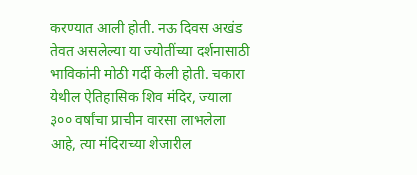करण्यात आली होती. नऊ दिवस अखंड तेवत असलेल्या या ज्योतींच्या दर्शनासाठी भाविकांनी मोठी गर्दी केली होती. चकारा येथील ऐतिहासिक शिव मंदिर, ज्याला ३०० वर्षांचा प्राचीन वारसा लाभलेला आहे, त्या मंदिराच्या शेजारील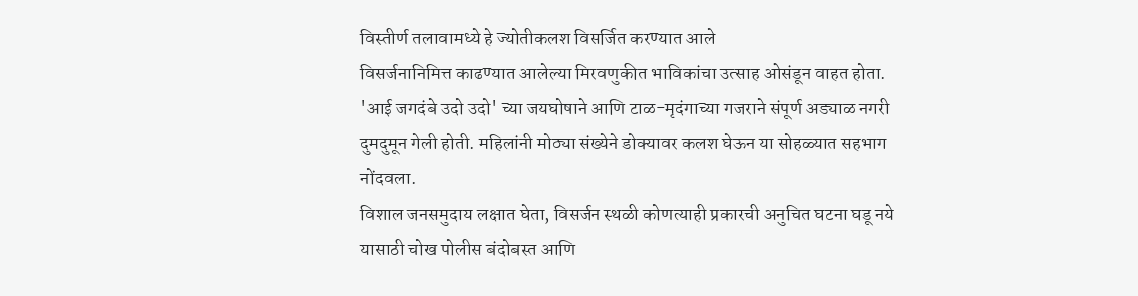विस्तीर्ण तलावामध्ये हे ज्योतीकलश विसर्जित करण्यात आले
विसर्जनानिमित्त काढण्यात आलेल्या मिरवणुकीत भाविकांचा उत्साह ओसंडून वाहत होता. 'आई जगदंबे उदो उदो' च्या जयघोषाने आणि टाळ-मृदंगाच्या गजराने संपूर्ण अड्याळ नगरी दुमदुमून गेली होती. महिलांनी मोठ्या संख्येने डोक्यावर कलश घेऊन या सोहळ्यात सहभाग नोंदवला.
विशाल जनसमुदाय लक्षात घेता, विसर्जन स्थळी कोणत्याही प्रकारची अनुचित घटना घडू नये यासाठी चोख पोलीस बंदोबस्त आणि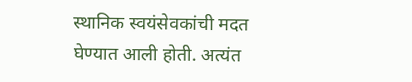स्थानिक स्वयंसेवकांची मदत घेण्यात आली होती. अत्यंत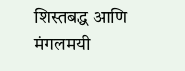शिस्तबद्ध आणि मंगलमयी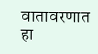वातावरणात हा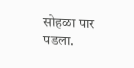सोहळा पार पडला.